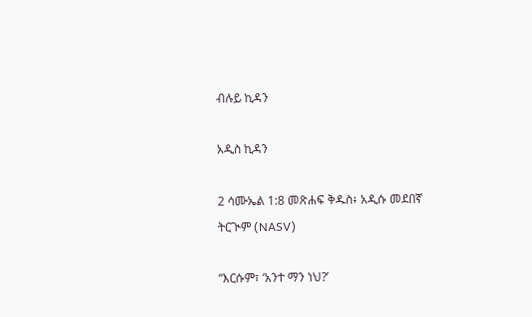ብሉይ ኪዳን

አዲስ ኪዳን

2 ሳሙኤል 1:8 መጽሐፍ ቅዱስ፥ አዲሱ መደበኛ ትርጒም (NASV)

“እርሱም፣ ‘አንተ ማን ነህ?’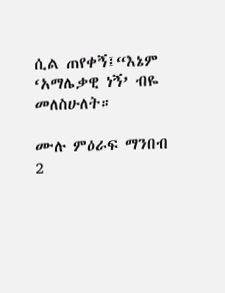ሲል ጠየቀኝ፤“እኔም ‘አማሌቃዊ ነኝ’ ብዬ መለስሁለት።

ሙሉ ምዕራፍ ማንበብ 2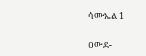ሳሙኤል 1

ዐውደ-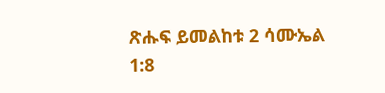ጽሑፍ ይመልከቱ 2 ሳሙኤል 1:8